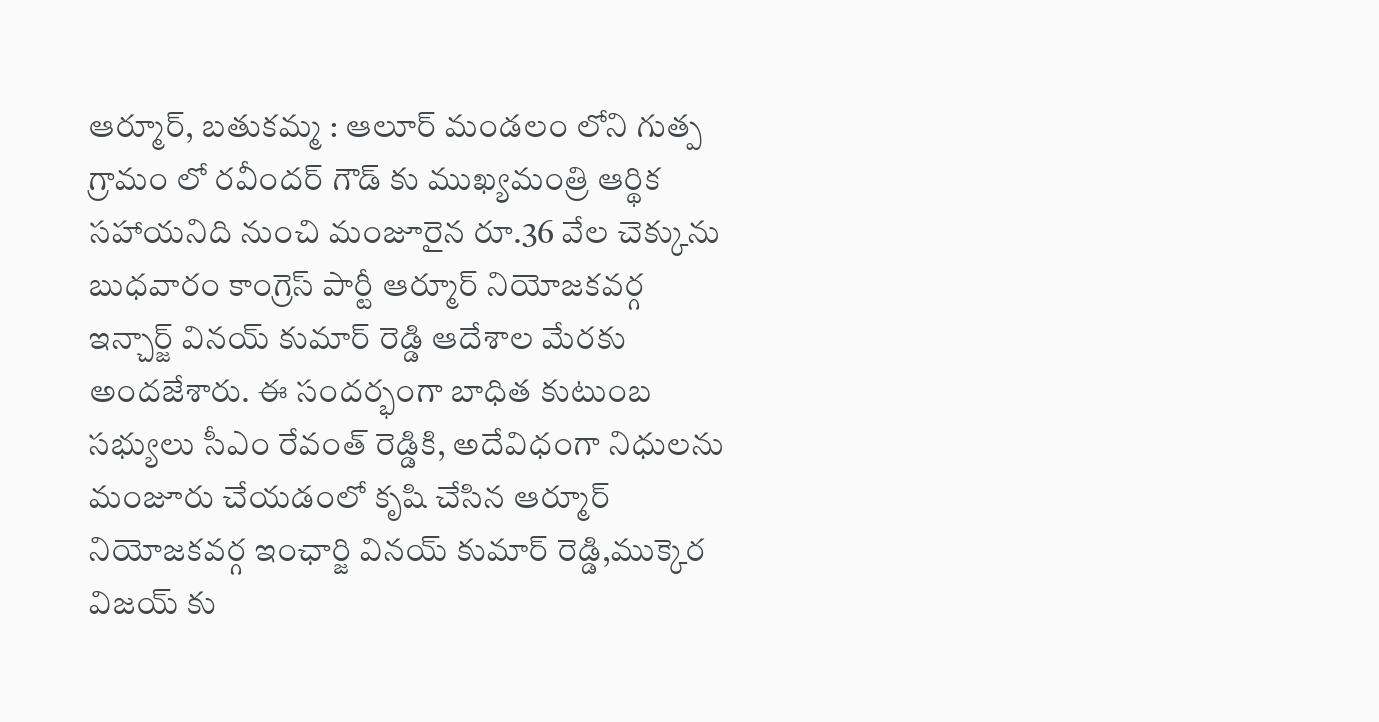ఆర్మూర్, బతుకమ్మ : ఆలూర్ మండలం లోని గుత్ప గ్రామం లో రవీందర్ గౌడ్ కు ముఖ్యమంత్రి ఆర్థిక సహాయనిది నుంచి మంజూరైన రూ.36 వేల చెక్కును బుధవారం కాంగ్రెస్ పార్టీ ఆర్మూర్ నియోజకవర్గ ఇన్చార్జ్ వినయ్ కుమార్ రెడ్డి ఆదేశాల మేరకు అందజేశారు. ఈ సందర్భంగా బాధిత కుటుంబ సభ్యులు సీఎం రేవంత్ రెడ్డికి, అదేవిధంగా నిధులను మంజూరు చేయడంలో కృషి చేసిన ఆర్మూర్ నియోజకవర్గ ఇంఛార్జి వినయ్ కుమార్ రెడ్డి,ముక్కెర విజయ్ కు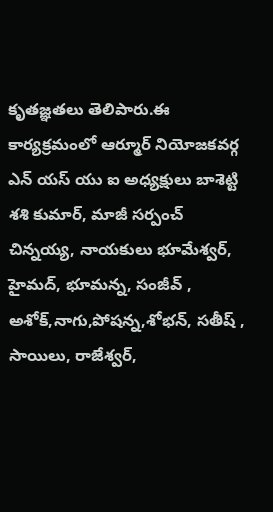కృతజ్ఞతలు తెలిపారు.ఈ కార్యక్రమంలో ఆర్మూర్ నియోజకవర్గ ఎన్ యస్ యు ఐ అధ్యక్షులు బాశెట్టి శశి కుమార్, మాజీ సర్పంచ్ చిన్నయ్య, నాయకులు భూమేశ్వర్, హైమద్, భూమన్న, సంజీవ్ , అశోక్,నాగు,పోషన్న,శోభన్, సతీష్ , సాయిలు, రాజేశ్వర్,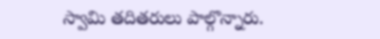స్వామి తదితరులు పాల్గొన్నారు.